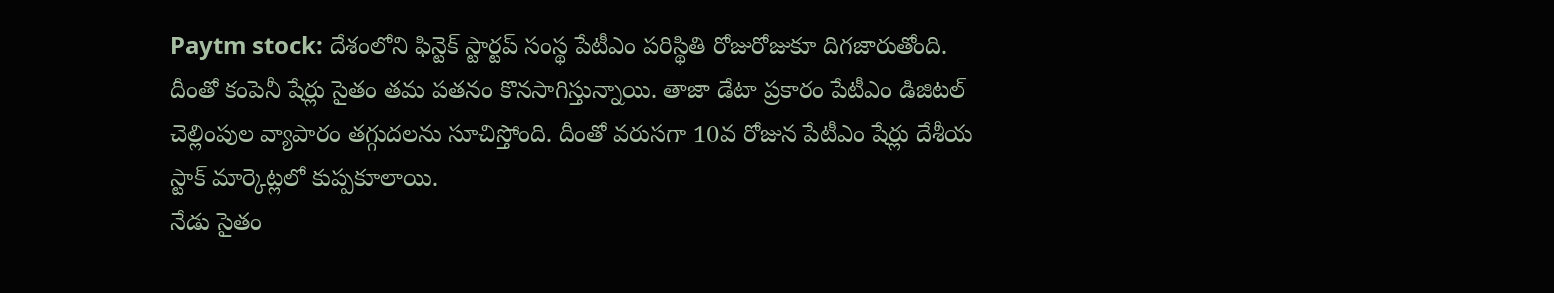Paytm stock: దేశంలోని ఫిన్టెక్ స్టార్టప్ సంస్థ పేటీఎం పరిస్థితి రోజురోజుకూ దిగజారుతోంది. దీంతో కంపెనీ షేర్లు సైతం తమ పతనం కొనసాగిస్తున్నాయి. తాజా డేటా ప్రకారం పేటీఎం డిజిటల్ చెల్లింపుల వ్యాపారం తగ్గుదలను సూచిస్తోంది. దీంతో వరుసగా 10వ రోజున పేటీఎం షేర్లు దేశీయ స్టాక్ మార్కెట్లలో కుప్పకూలాయి.
నేడు సైతం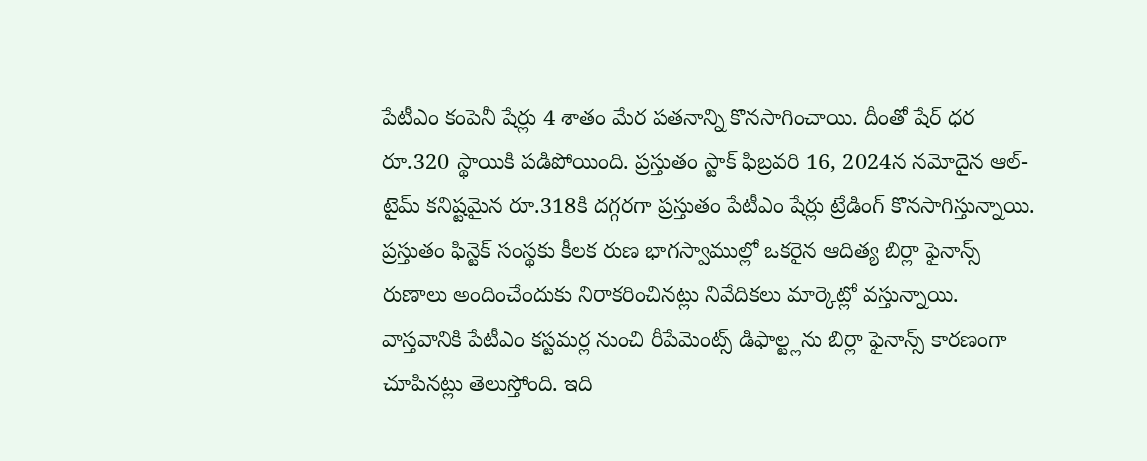పేటీఎం కంపెనీ షేర్లు 4 శాతం మేర పతనాన్ని కొనసాగించాయి. దీంతో షేర్ ధర రూ.320 స్థాయికి పడిపోయింది. ప్రస్తుతం స్టాక్ ఫిబ్రవరి 16, 2024న నమోదైన ఆల్-టైమ్ కనిష్టమైన రూ.318కి దగ్గరగా ప్రస్తుతం పేటీఎం షేర్లు ట్రేడింగ్ కొనసాగిస్తున్నాయి. ప్రస్తుతం ఫిన్టెక్ సంస్థకు కీలక రుణ భాగస్వాముల్లో ఒకరైన ఆదిత్య బిర్లా ఫైనాన్స్ రుణాలు అందించేందుకు నిరాకరించినట్లు నివేదికలు మార్కెట్లో వస్తున్నాయి. వాస్తవానికి పేటీఎం కస్టమర్ల నుంచి రీపేమెంట్స్ డిఫాల్ట్లను బిర్లా ఫైనాన్స్ కారణంగా చూపినట్లు తెలుస్తోంది. ఇది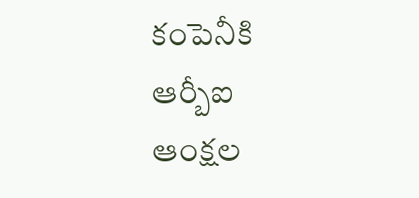కంపెనీకి ఆర్బీఐ ఆంక్షల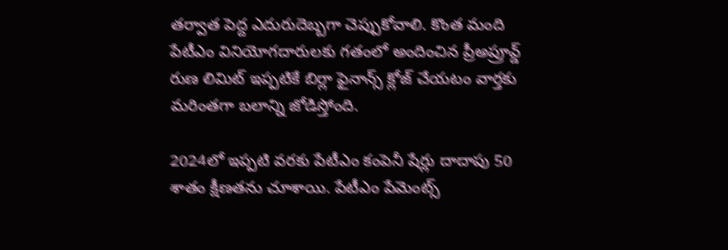తర్వాత పెద్ద ఎదురుదెబ్బగా చెప్పుకోవాలి. కొంత మంది పేటీఎం వినియోగదారులకు గతంలో అందించిన ప్రీఅప్రూవ్డ్ రుణ లిమిట్ ఇప్పటికే బిర్లా ఫైనాన్స్ క్లోజ్ చేయటం వార్తకు మరింతగా బలాన్ని జోడిస్తోంది.

2024లో ఇప్పటి వరకు పేటీఎం కంపెనీ షేర్లు దాదాపు 50 శాతం క్షీణతను చూశాయి. పేటీఎం పేమెంట్స్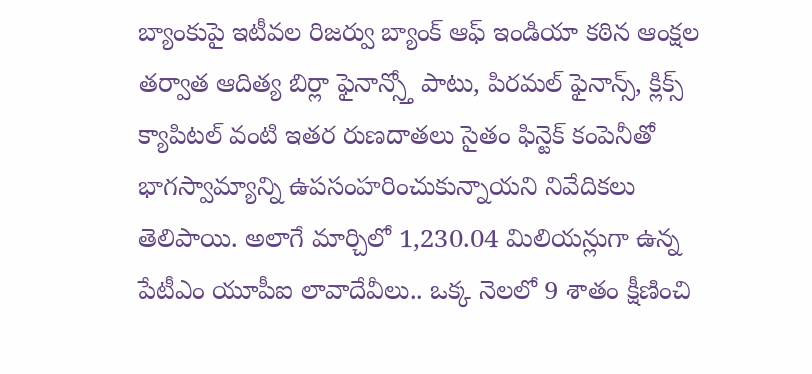బ్యాంకుపై ఇటీవల రిజర్వు బ్యాంక్ ఆఫ్ ఇండియా కఠిన ఆంక్షల తర్వాత ఆదిత్య బిర్లా ఫైనాన్స్తో పాటు, పిరమల్ ఫైనాన్స్, క్లిక్స్ క్యాపిటల్ వంటి ఇతర రుణదాతలు సైతం ఫిన్టెక్ కంపెనీతో భాగస్వామ్యాన్ని ఉపసంహరించుకున్నాయని నివేదికలు తెలిపాయి. అలాగే మార్చిలో 1,230.04 మిలియన్లుగా ఉన్న పేటీఎం యూపీఐ లావాదేవీలు.. ఒక్క నెలలో 9 శాతం క్షీణించి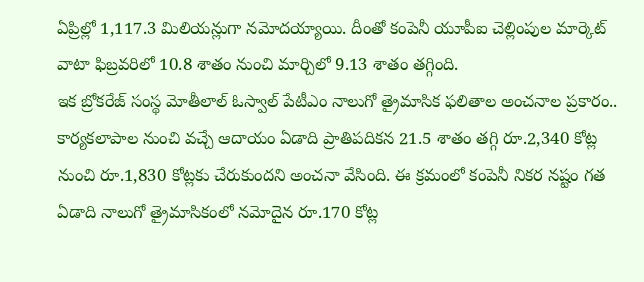ఏప్రిల్లో 1,117.3 మిలియన్లుగా నమోదయ్యాయి. దీంతో కంపెనీ యూపీఐ చెల్లింపుల మార్కెట్ వాటా ఫిబ్రవరిలో 10.8 శాతం నుంచి మార్చిలో 9.13 శాతం తగ్గింది.
ఇక బ్రోకరేజ్ సంస్థ మోతీలాల్ ఓస్వాల్ పేటీఎం నాలుగో త్రైమాసిక ఫలితాల అంచనాల ప్రకారం.. కార్యకలాపాల నుంచి వచ్చే ఆదాయం ఏడాది ప్రాతిపదికన 21.5 శాతం తగ్గి రూ.2,340 కోట్ల నుంచి రూ.1,830 కోట్లకు చేరుకుందని అంచనా వేసింది. ఈ క్రమంలో కంపెనీ నికర నష్టం గత ఏడాది నాలుగో త్రైమాసికంలో నమోదైన రూ.170 కోట్ల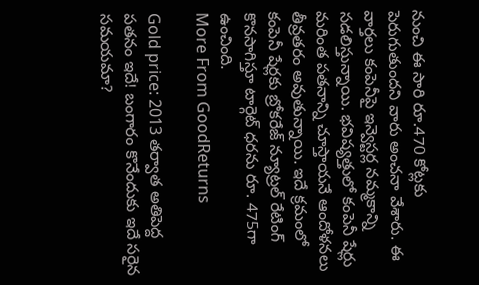నుంచి ఈ సారి రూ.470 కోట్లకు పెరుగుతుందని వారు అంచనా వేశారు. ఈ వార్తలు కంపెనీపై ఇన్వెస్టర్ల నమ్మకాన్ని సడలిస్తున్నాయి. భవిష్యత్తులో కంపెనీ షేర్లు మరింత పతనాన్ని చూస్తాయనే ఆందోళనలు తీవ్రతరం అవుతున్నాయి. ఇదే క్రమంలో కంపెనీ షేర్లకు బ్రోకరేజ్ న్యూట్రల్ రేటింగ్ కొనసాగిస్తూ టార్గెట్ ధరను రూ. 475గా ఉంచింది.
More From GoodReturns

Gold price: 2013 తర్వాత అతిపెద్ద పతనం ఇదే! బంగారం కొనేందుకు ఇదే సరైన సమయమా?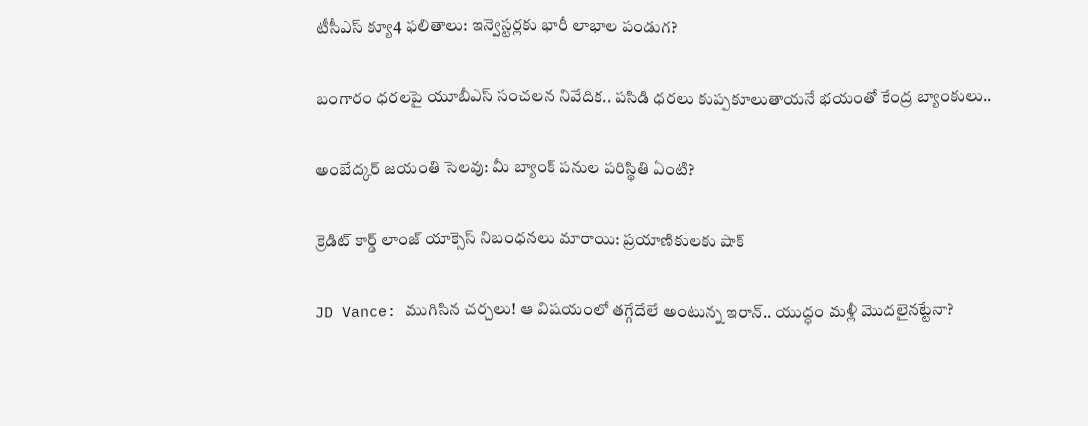టీసీఎస్ క్యూ4 ఫలితాలు: ఇన్వెస్టర్లకు భారీ లాభాల పండుగ?

బంగారం ధరలపై యూబీఎస్ సంచలన నివేదిక.. పసిడి ధరలు కుప్పకూలుతాయనే భయంతో కేంద్ర బ్యాంకులు..

అంబేద్కర్ జయంతి సెలవు: మీ బ్యాంక్ పనుల పరిస్థితి ఏంటి?

క్రెడిట్ కార్డ్ లాంజ్ యాక్సెస్ నిబంధనలు మారాయి: ప్రయాణికులకు షాక్

JD Vance: ముగిసిన చర్చలు! ఆ విషయంలో తగ్గేదేలే అంటున్న ఇరాన్.. యుద్ధం మళ్లీ మొదలైనట్టేనా?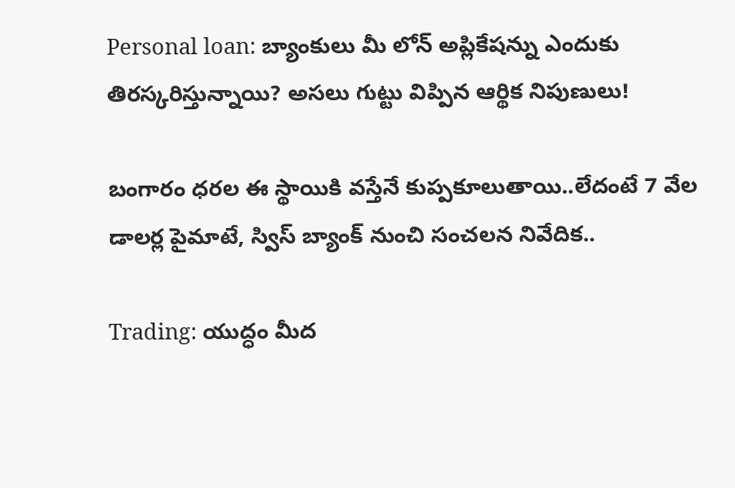Personal loan: బ్యాంకులు మీ లోన్ అప్లికేషన్ను ఎందుకు తిరస్కరిస్తున్నాయి? అసలు గుట్టు విప్పిన ఆర్థిక నిపుణులు!

బంగారం ధరల ఈ స్థాయికి వస్తేనే కుప్పకూలుతాయి..లేదంటే 7 వేల డాలర్ల పైమాటే, స్విస్ బ్యాంక్ నుంచి సంచలన నివేదిక..

Trading: యుద్ధం మీద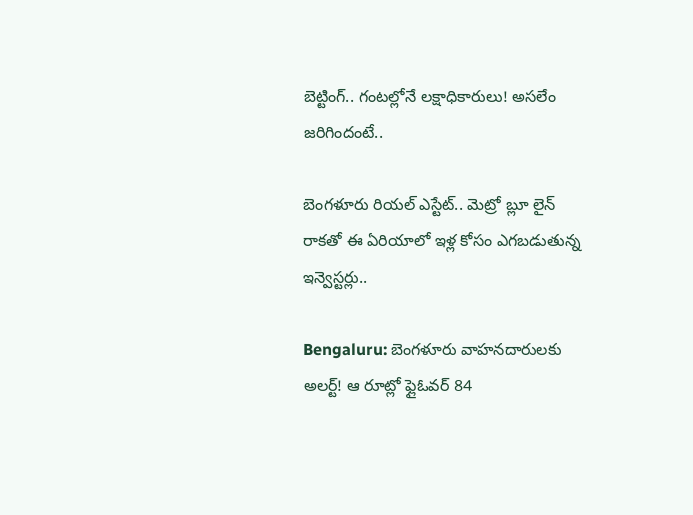బెట్టింగ్.. గంటల్లోనే లక్షాధికారులు! అసలేం జరిగిందంటే..

బెంగళూరు రియల్ ఎస్టేట్.. మెట్రో బ్లూ లైన్ రాకతో ఈ ఏరియాలో ఇళ్ల కోసం ఎగబడుతున్న ఇన్వెస్టర్లు..

Bengaluru: బెంగళూరు వాహనదారులకు అలర్ట్! ఆ రూట్లో ఫ్లైఓవర్ 84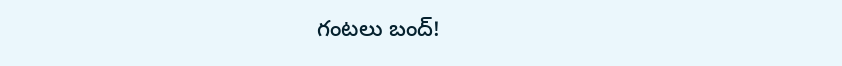గంటలు బంద్!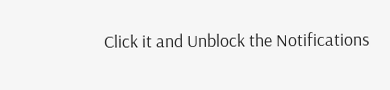Click it and Unblock the Notifications